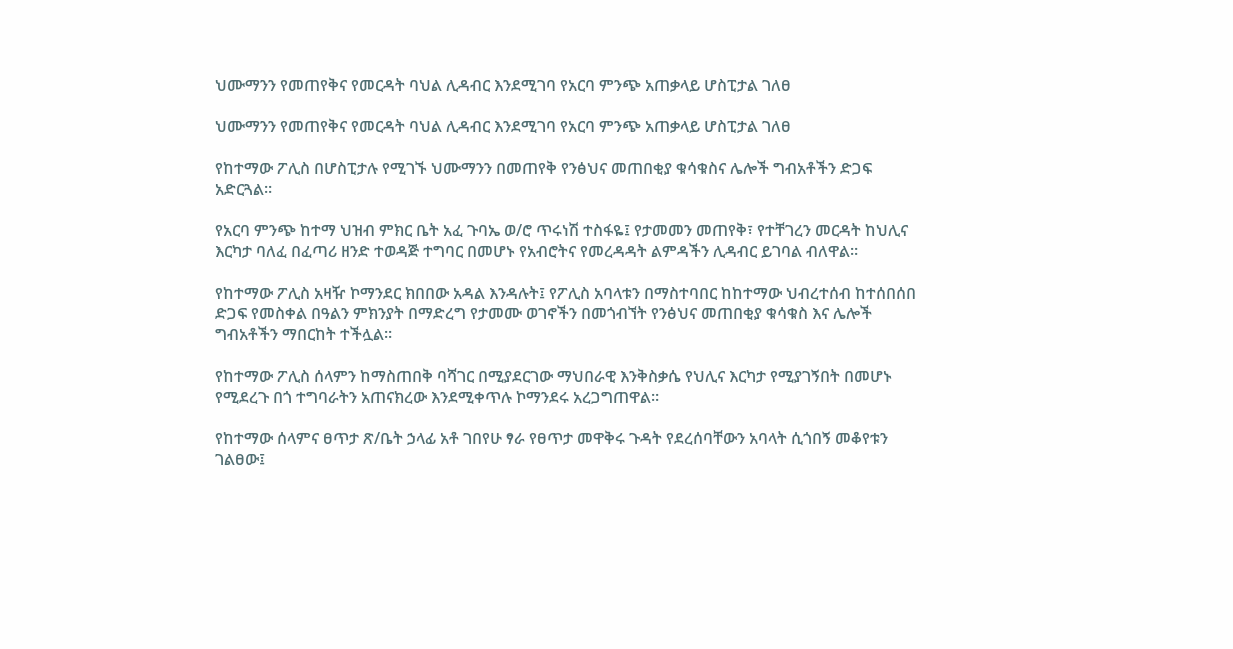ህሙማንን የመጠየቅና የመርዳት ባህል ሊዳብር እንደሚገባ የአርባ ምንጭ አጠቃላይ ሆስፒታል ገለፀ

ህሙማንን የመጠየቅና የመርዳት ባህል ሊዳብር እንደሚገባ የአርባ ምንጭ አጠቃላይ ሆስፒታል ገለፀ

የከተማው ፖሊስ በሆስፒታሉ የሚገኙ ህሙማንን በመጠየቅ የንፅህና መጠበቂያ ቁሳቁስና ሌሎች ግብአቶችን ድጋፍ አድርጓል።

የአርባ ምንጭ ከተማ ህዝብ ምክር ቤት አፈ ጉባኤ ወ/ሮ ጥሩነሽ ተስፋዬ፤ የታመመን መጠየቅ፣ የተቸገረን መርዳት ከህሊና እርካታ ባለፈ በፈጣሪ ዘንድ ተወዳጅ ተግባር በመሆኑ የአብሮትና የመረዳዳት ልምዳችን ሊዳብር ይገባል ብለዋል።

የከተማው ፖሊስ አዛዥ ኮማንደር ክበበው አዳል እንዳሉት፤ የፖሊስ አባላቱን በማስተባበር ከከተማው ህብረተሰብ ከተሰበሰበ ድጋፍ የመስቀል በዓልን ምክንያት በማድረግ የታመሙ ወገኖችን በመጎብኘት የንፅህና መጠበቂያ ቁሳቁስ እና ሌሎች ግብአቶችን ማበርከት ተችሏል።

የከተማው ፖሊስ ሰላምን ከማስጠበቅ ባሻገር በሚያደርገው ማህበራዊ እንቅስቃሴ የህሊና እርካታ የሚያገኝበት በመሆኑ የሚደረጉ በጎ ተግባራትን አጠናክረው እንደሚቀጥሉ ኮማንደሩ አረጋግጠዋል።

የከተማው ሰላምና ፀጥታ ጽ/ቤት ኃላፊ አቶ ገበየሁ ፃራ የፀጥታ መዋቅሩ ጉዳት የደረሰባቸውን አባላት ሲጎበኝ መቆየቱን ገልፀው፤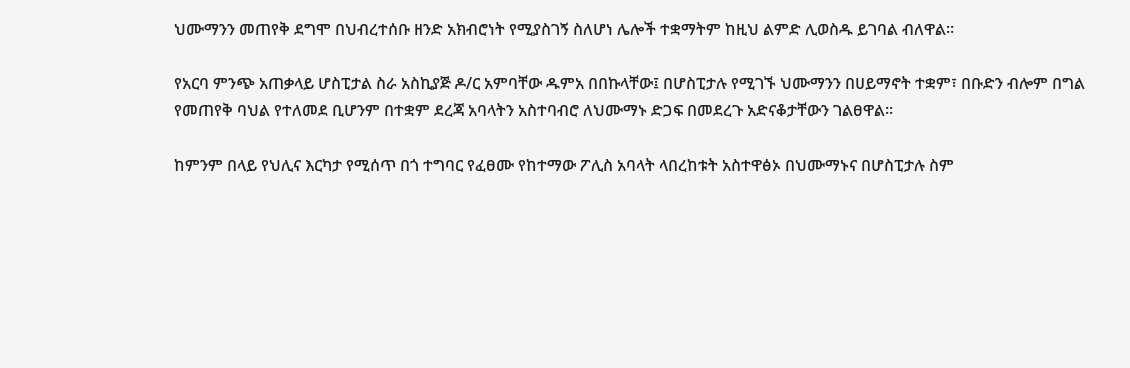ህሙማንን መጠየቅ ደግሞ በህብረተሰቡ ዘንድ አክብሮነት የሚያስገኝ ስለሆነ ሌሎች ተቋማትም ከዚህ ልምድ ሊወስዱ ይገባል ብለዋል።

የአርባ ምንጭ አጠቃላይ ሆስፒታል ስራ አስኪያጅ ዶ/ር አምባቸው ዱምአ በበኩላቸው፤ በሆስፒታሉ የሚገኙ ህሙማንን በሀይማኖት ተቋም፣ በቡድን ብሎም በግል የመጠየቅ ባህል የተለመደ ቢሆንም በተቋም ደረጃ አባላትን አስተባብሮ ለህሙማኑ ድጋፍ በመደረጉ አድናቆታቸውን ገልፀዋል።

ከምንም በላይ የህሊና እርካታ የሚሰጥ በጎ ተግባር የፈፀሙ የከተማው ፖሊስ አባላት ላበረከቱት አስተዋፅኦ በህሙማኑና በሆስፒታሉ ስም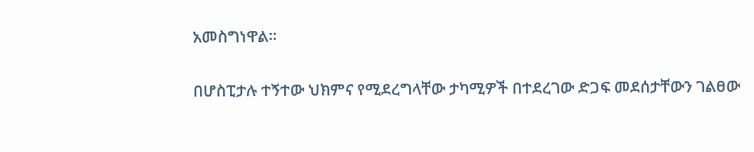አመስግነዋል።

በሆስፒታሉ ተኝተው ህክምና የሚደረግላቸው ታካሚዎች በተደረገው ድጋፍ መደሰታቸውን ገልፀው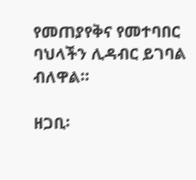የመጠያየቅና የመተባበር ባህላችን ሊዳብር ይገባል ብለዋል።

ዘጋቢ፡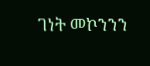ገነት መኮንንን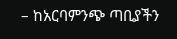– ከአርባምንጭ ጣቢያችን